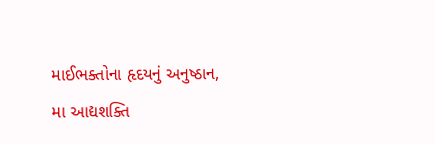માઈભક્તોના હૃદયનું અનુષ્ઠાન,
મા આદ્યશક્તિ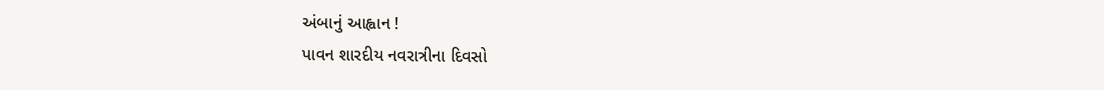અંબાનું આહ્વાન !
પાવન શારદીય નવરાત્રીના દિવસો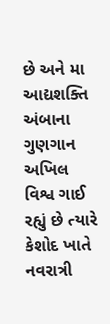છે અને મા આદ્યશક્તિ અંબાના ગુણગાન અખિલ વિશ્વ ગાઈ રહ્યું છે ત્યારે કેશોદ ખાતે નવરાત્રી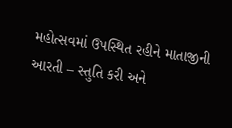મહોત્સવમાં ઉપસ્થિત રહીને માતાજીની આરતી – સ્તુતિ કરી અને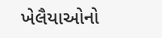ખેલૈયાઓનો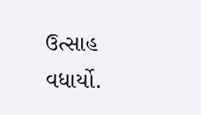ઉત્સાહ વધાર્યો.